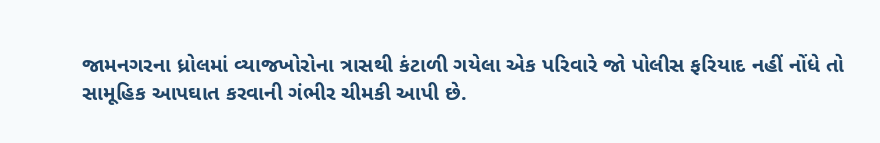જામનગરના ધ્રોલમાં વ્યાજખોરોના ત્રાસથી કંટાળી ગયેલા એક પરિવારે જો પોલીસ ફરિયાદ નહીં નોંધે તો સામૂહિક આપઘાત કરવાની ગંભીર ચીમકી આપી છે.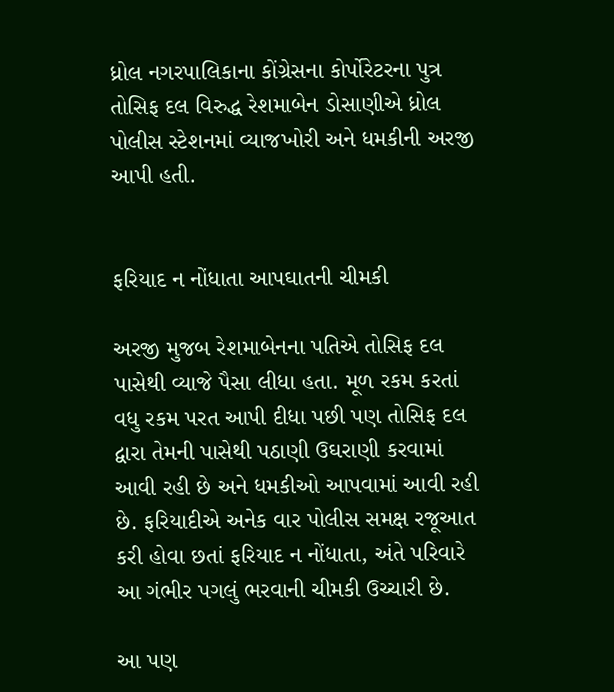ધ્રોલ નગરપાલિકાના કોંગ્રેસના કોર્પોરેટરના પુત્ર તોસિફ દલ વિરુદ્ધ રેશમાબેન ડોસાણીએ ધ્રોલ પોલીસ સ્ટેશનમાં વ્યાજખોરી અને ધમકીની અરજી આપી હતી.


ફરિયાદ ન નોંધાતા આપઘાતની ચીમકી

અરજી મુજબ રેશમાબેનના પતિએ તોસિફ દલ પાસેથી વ્યાજે પૈસા લીધા હતા. મૂળ રકમ કરતાં વધુ રકમ પરત આપી દીધા પછી પણ તોસિફ દલ દ્વારા તેમની પાસેથી પઠાણી ઉઘરાણી કરવામાં આવી રહી છે અને ધમકીઓ આપવામાં આવી રહી છે. ફરિયાદીએ અનેક વાર પોલીસ સમક્ષ રજૂઆત કરી હોવા છતાં ફરિયાદ ન નોંધાતા, અંતે પરિવારે આ ગંભીર પગલું ભરવાની ચીમકી ઉચ્ચારી છે.

આ પણ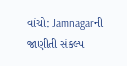વાંચો: Jamnagarની જાણીતી સંકલ્પ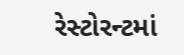રેસ્ટોરન્ટમાં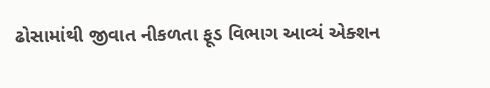ઢોસામાંથી જીવાત નીકળતા ફૂડ વિભાગ આવ્યં એક્શન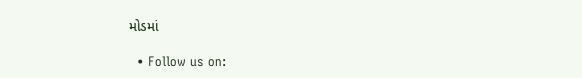મોડમાં

  • Follow us on: